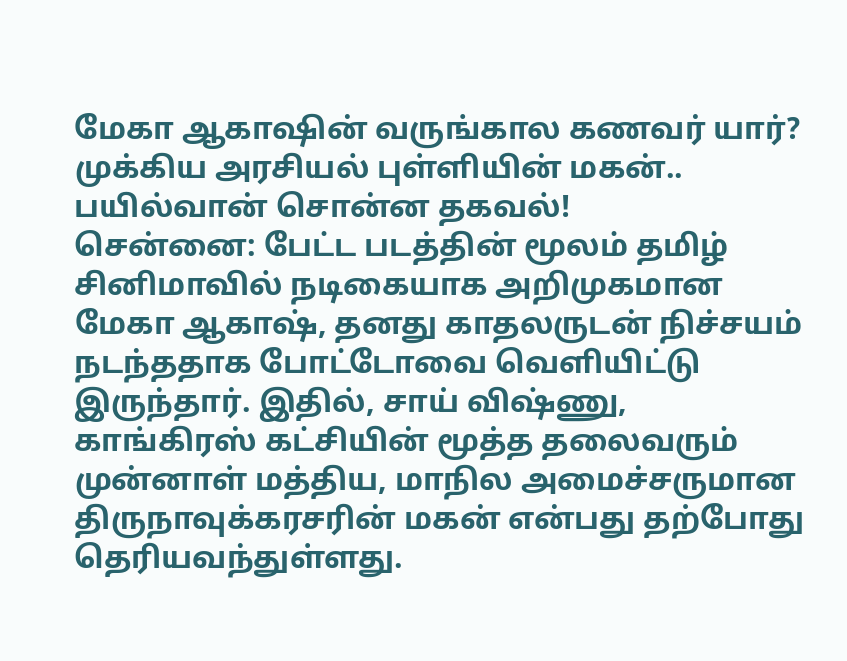மேகா ஆகாஷின் வருங்கால கணவர் யார்? முக்கிய அரசியல் புள்ளியின் மகன்.. பயில்வான் சொன்ன தகவல்!
சென்னை: பேட்ட படத்தின் மூலம் தமிழ் சினிமாவில் நடிகையாக அறிமுகமான மேகா ஆகாஷ், தனது காதலருடன் நிச்சயம் நடந்ததாக போட்டோவை வெளியிட்டு இருந்தார். இதில், சாய் விஷ்ணு, காங்கிரஸ் கட்சியின் மூத்த தலைவரும் முன்னாள் மத்திய, மாநில அமைச்சருமான திருநாவுக்கரசரின் மகன் என்பது தற்போது தெரியவந்துள்ளது.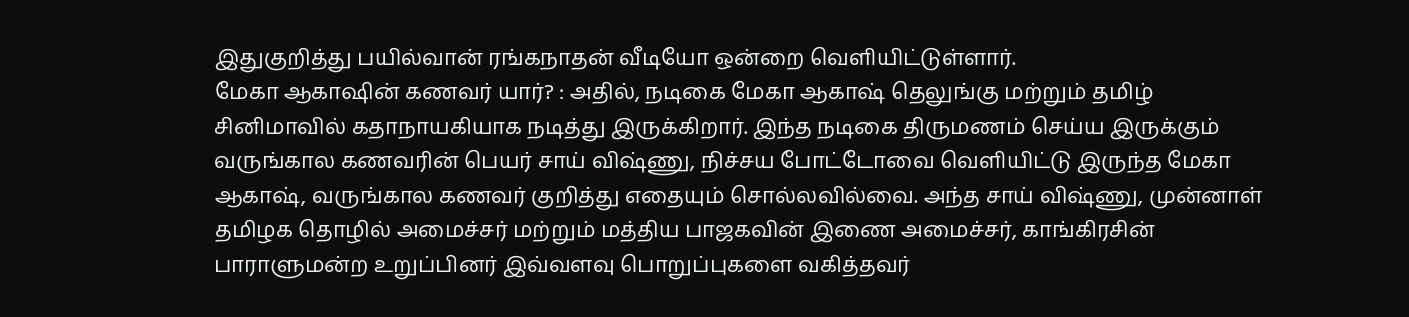இதுகுறித்து பயில்வான் ரங்கநாதன் வீடியோ ஒன்றை வெளியிட்டுள்ளார்.
மேகா ஆகாஷின் கணவர் யார்? : அதில், நடிகை மேகா ஆகாஷ் தெலுங்கு மற்றும் தமிழ் சினிமாவில் கதாநாயகியாக நடித்து இருக்கிறார். இந்த நடிகை திருமணம் செய்ய இருக்கும் வருங்கால கணவரின் பெயர் சாய் விஷ்ணு, நிச்சய போட்டோவை வெளியிட்டு இருந்த மேகா ஆகாஷ், வருங்கால கணவர் குறித்து எதையும் சொல்லவில்வை. அந்த சாய் விஷ்ணு, முன்னாள் தமிழக தொழில் அமைச்சர் மற்றும் மத்திய பாஜகவின் இணை அமைச்சர், காங்கிரசின் பாராளுமன்ற உறுப்பினர் இவ்வளவு பொறுப்புகளை வகித்தவர்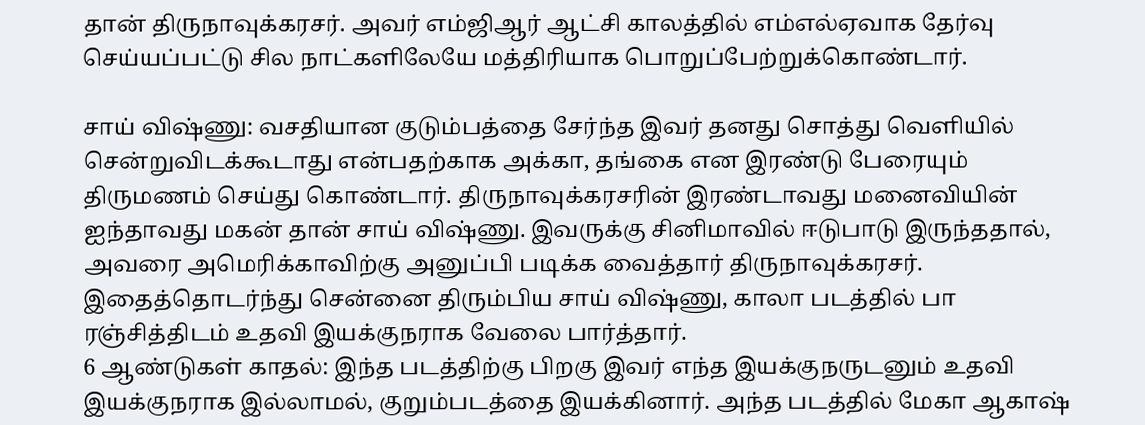தான் திருநாவுக்கரசர். அவர் எம்ஜிஆர் ஆட்சி காலத்தில் எம்எல்ஏவாக தேர்வு செய்யப்பட்டு சில நாட்களிலேயே மத்திரியாக பொறுப்பேற்றுக்கொண்டார்.

சாய் விஷ்ணு: வசதியான குடும்பத்தை சேர்ந்த இவர் தனது சொத்து வெளியில் சென்றுவிடக்கூடாது என்பதற்காக அக்கா, தங்கை என இரண்டு பேரையும் திருமணம் செய்து கொண்டார். திருநாவுக்கரசரின் இரண்டாவது மனைவியின் ஐந்தாவது மகன் தான் சாய் விஷ்ணு. இவருக்கு சினிமாவில் ஈடுபாடு இருந்ததால், அவரை அமெரிக்காவிற்கு அனுப்பி படிக்க வைத்தார் திருநாவுக்கரசர். இதைத்தொடர்ந்து சென்னை திரும்பிய சாய் விஷ்ணு, காலா படத்தில் பா ரஞ்சித்திடம் உதவி இயக்குநராக வேலை பார்த்தார்.
6 ஆண்டுகள் காதல்: இந்த படத்திற்கு பிறகு இவர் எந்த இயக்குநருடனும் உதவி இயக்குநராக இல்லாமல், குறும்படத்தை இயக்கினார். அந்த படத்தில் மேகா ஆகாஷ்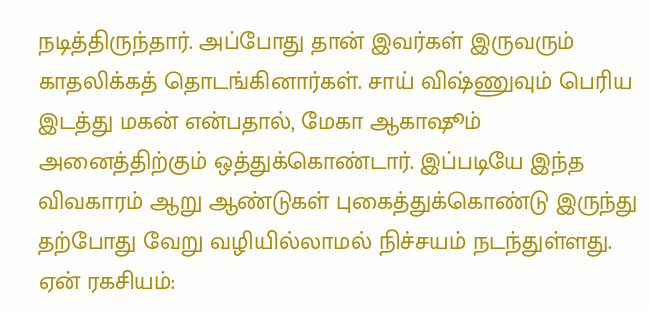நடித்திருந்தார். அப்போது தான் இவர்கள் இருவரும் காதலிக்கத் தொடங்கினார்கள். சாய் விஷ்ணுவும் பெரிய இடத்து மகன் என்பதால், மேகா ஆகாஷூம் அனைத்திற்கும் ஒத்துக்கொண்டார். இப்படியே இந்த விவகாரம் ஆறு ஆண்டுகள் புகைத்துக்கொண்டு இருந்து தற்போது வேறு வழியில்லாமல் நிச்சயம் நடந்துள்ளது.
ஏன் ரகசியம்: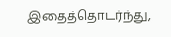இதைத்தொடர்ந்து,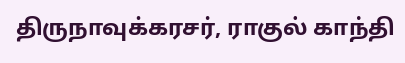திருநாவுக்கரசர், ராகுல் காந்தி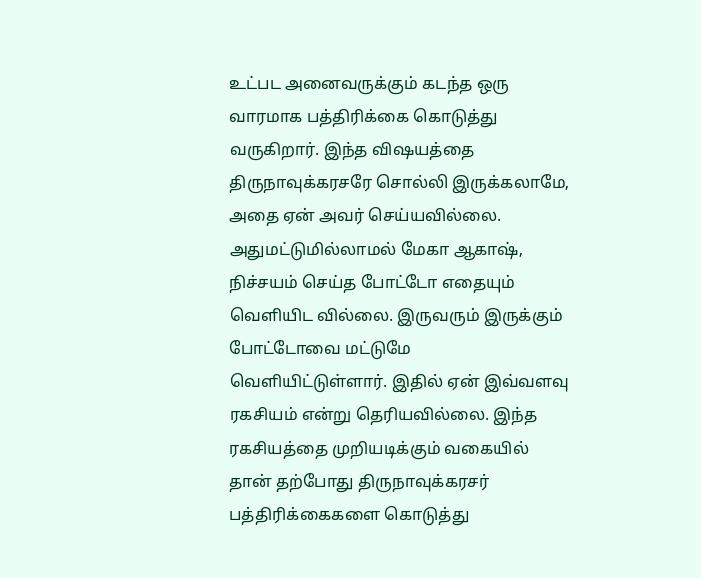உட்பட அனைவருக்கும் கடந்த ஒரு வாரமாக பத்திரிக்கை கொடுத்து வருகிறார். இந்த விஷயத்தை திருநாவுக்கரசரே சொல்லி இருக்கலாமே, அதை ஏன் அவர் செய்யவில்லை. அதுமட்டுமில்லாமல் மேகா ஆகாஷ், நிச்சயம் செய்த போட்டோ எதையும் வெளியிட வில்லை. இருவரும் இருக்கும் போட்டோவை மட்டுமே வெளியிட்டுள்ளார். இதில் ஏன் இவ்வளவு ரகசியம் என்று தெரியவில்லை. இந்த ரகசியத்தை முறியடிக்கும் வகையில் தான் தற்போது திருநாவுக்கரசர் பத்திரிக்கைகளை கொடுத்து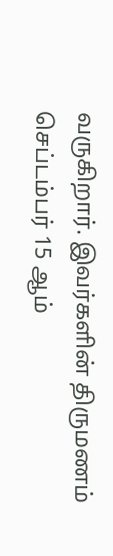வருகிறார். இவர்களின் திருமணம் செப்டம்பர் 15 ஆம்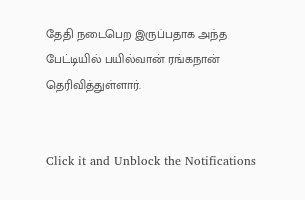தேதி நடைபெற இருப்பதாக அந்த பேட்டியில் பயில்வான் ரங்கநான் தெரிவித்துள்ளார்.


Click it and Unblock the Notifications